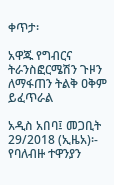ቀጥታ፡

አዋጁ የግብርና ትራንስፎርሜሽን ጉዞን ለማፋጠን ትልቅ ዐቅም ይፈጥራል

አዲስ አበባ፤ መጋቢት 29/2018 (ኢዜአ)፡- የባለብዙ ተዋንያን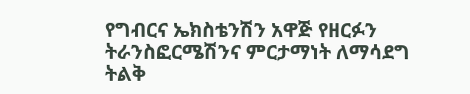የግብርና ኤክስቴንሽን አዋጅ የዘርፉን ትራንስፎርሜሽንና ምርታማነት ለማሳደግ ትልቅ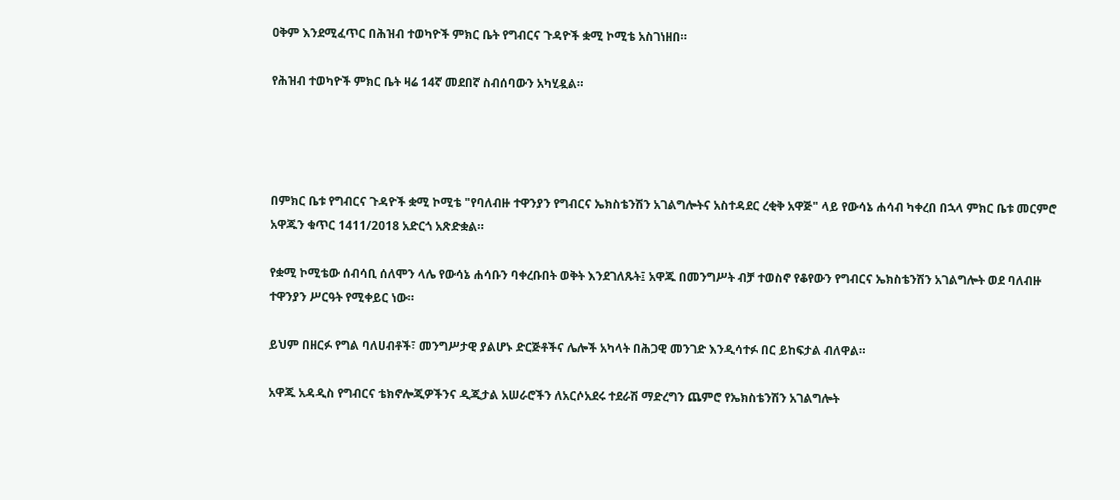ዐቅም እንደሚፈጥር በሕዝብ ተወካዮች ምክር ቤት የግብርና ጉዳዮች ቋሚ ኮሚቴ አስገነዘበ።

የሕዝብ ተወካዮች ምክር ቤት ዛሬ 14ኛ መደበኛ ስብሰባውን አካሂዷል።




በምክር ቤቱ የግብርና ጉዳዮች ቋሚ ኮሚቴ "የባለብዙ ተዋንያን የግብርና ኤክስቴንሽን አገልግሎትና አስተዳደር ረቂቅ አዋጅ" ላይ የውሳኔ ሐሳብ ካቀረበ በኋላ ምክር ቤቱ መርምሮ አዋጁን ቁጥር 1411/2018 አድርጎ አጽድቋል።

የቋሚ ኮሚቴው ሰብሳቢ ሰለሞን ላሌ የውሳኔ ሐሳቡን ባቀረቡበት ወቅት እንደገለጹት፤ አዋጁ በመንግሥት ብቻ ተወስኖ የቆየውን የግብርና ኤክስቴንሽን አገልግሎት ወደ ባለብዙ ተዋንያን ሥርዓት የሚቀይር ነው።

ይህም በዘርፉ የግል ባለሀብቶች፣ መንግሥታዊ ያልሆኑ ድርጅቶችና ሌሎች አካላት በሕጋዊ መንገድ እንዲሳተፉ በር ይከፍታል ብለዋል።

አዋጁ አዳዲስ የግብርና ቴክኖሎጂዎችንና ዲጂታል አሠራሮችን ለአርሶአደሩ ተደራሽ ማድረግን ጨምሮ የኤክስቴንሽን አገልግሎት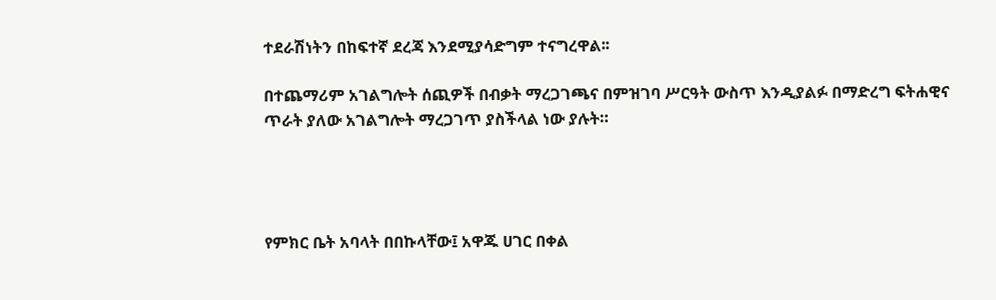ተደራሽነትን በከፍተኛ ደረጃ እንደሚያሳድግም ተናግረዋል፡፡

በተጨማሪም አገልግሎት ሰጪዎች በብቃት ማረጋገጫና በምዝገባ ሥርዓት ውስጥ እንዲያልፉ በማድረግ ፍትሐዊና ጥራት ያለው አገልግሎት ማረጋገጥ ያስችላል ነው ያሉት።




የምክር ቤት አባላት በበኩላቸው፤ አዋጁ ሀገር በቀል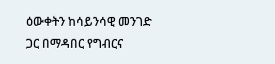ዕውቀትን ከሳይንሳዊ መንገድ ጋር በማዳበር የግብርና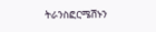ትራንስፎርሜሽኑን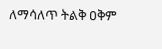ለማሳለጥ ትልቅ ዐቅም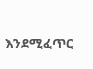እንደሚፈጥር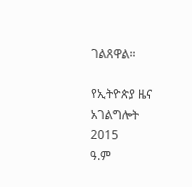ገልጸዋል።

የኢትዮጵያ ዜና አገልግሎት
2015
ዓ.ም